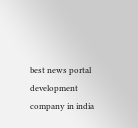best news portal development company in india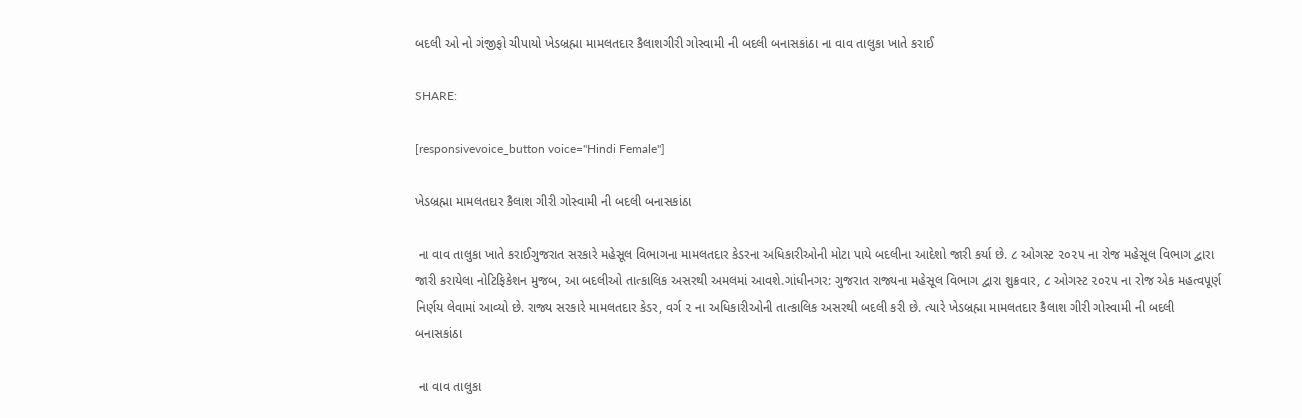બદલી ઓ નો ગંજીફો ચીપાયો ખેડબ્રહ્મા મામલતદાર કૈલાશગીરી ગોસ્વામી ની બદલી બનાસકાંઠા ના વાવ તાલુકા ખાતે કરાઈ

SHARE:

[responsivevoice_button voice="Hindi Female"]

ખેડબ્રહ્મા મામલતદાર કૈલાશ ગીરી ગોસ્વામી ની બદલી બનાસકાંઠા

 ના વાવ તાલુકા ખાતે કરાઈગુજરાત સરકારે મહેસૂલ વિભાગના મામલતદાર કેડરના અધિકારીઓની મોટા પાયે બદલીના આદેશો જારી કર્યા છે. ૮ ઓગસ્ટ ૨૦૨૫ ના રોજ મહેસૂલ વિભાગ દ્વારા જારી કરાયેલા નોટિફિકેશન મુજબ, આ બદલીઓ તાત્કાલિક અસરથી અમલમાં આવશે.ગાંધીનગર: ગુજરાત રાજ્યના મહેસૂલ વિભાગ દ્વારા શુક્રવાર, ૮ ઓગસ્ટ ૨૦૨૫ ના રોજ એક મહત્વપૂર્ણ નિર્ણય લેવામાં આવ્યો છે. રાજ્ય સરકારે મામલતદાર કેડર, વર્ગ ૨ ના અધિકારીઓની તાત્કાલિક અસરથી બદલી કરી છે. ત્યારે ખેડબ્રહ્મા મામલતદાર કૈલાશ ગીરી ગોસ્વામી ની બદલી બનાસકાંઠા

 ના વાવ તાલુકા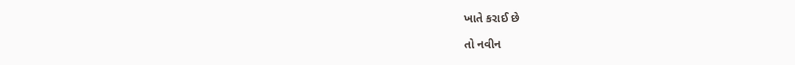ખાતે કરાઈ છે

તો નવીન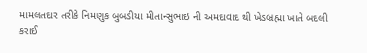મામલતદાર તરીકે નિમણુક બુબડીયા મીતાન્સુભાઇ ની અમદાવાદ થી ખેડબ્રહ્મા ખાતે બદલી કરાઈ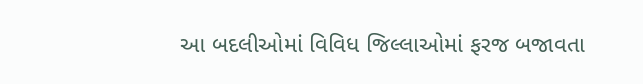આ બદલીઓમાં વિવિધ જિલ્લાઓમાં ફરજ બજાવતા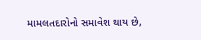મામલતદારોનો સમાવેશ થાય છે,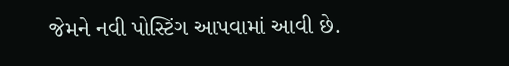જેમને નવી પોસ્ટિંગ આપવામાં આવી છે.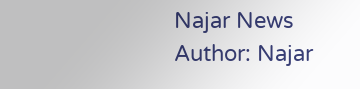Najar News
Author: Najar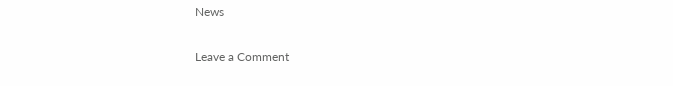News

Leave a Comment